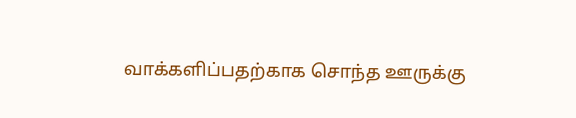வாக்களிப்பதற்காக சொந்த ஊருக்கு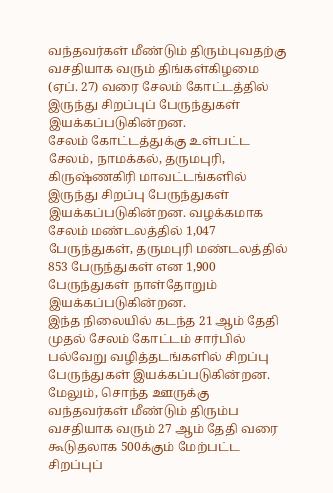வந்தவர்கள் மீண்டும் திரும்புவதற்கு வசதியாக வரும் திங்கள்கிழமை (ஏப். 27) வரை சேலம் கோட்டத்தில் இருந்து சிறப்புப் பேருந்துகள் இயக்கப்படுகின்றன.
சேலம் கோட்டத்துக்கு உள்பட்ட சேலம், நாமக்கல், தருமபுரி, கிருஷ்ணகிரி மாவட்டங்களில் இருந்து சிறப்பு பேருந்துகள் இயக்கப்படுகின்றன. வழக்கமாக சேலம் மண்டலத்தில் 1,047 பேருந்துகள், தருமபுரி மண்டலத்தில் 853 பேருந்துகள் என 1,900 பேருந்துகள் நாள்தோறும் இயக்கப்படுகின்றன.
இந்த நிலையில் கடந்த 21 ஆம் தேதி முதல் சேலம் கோட்டம் சார்பில் பல்வேறு வழித்தடங்களில் சிறப்பு பேருந்துகள் இயக்கப்படுகின்றன. மேலும், சொந்த ஊருக்கு வந்தவர்கள் மீண்டும் திரும்ப வசதியாக வரும் 27 ஆம் தேதி வரை கூடுதலாக 500க்கும் மேற்பட்ட சிறப்புப்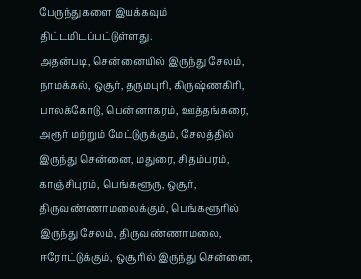பேருந்துகளை இயக்கவும் திட்டமிடப்பட்டுள்ளது.
அதன்படி, சென்னையில் இருந்து சேலம், நாமக்கல், ஒசூர், தருமபுரி, கிருஷ்ணகிரி, பாலக்கோடு, பென்னாகரம், ஊத்தங்கரை, அரூர் மற்றும் மேட்டுருக்கும், சேலத்தில் இருந்து சென்னை, மதுரை, சிதம்பரம், காஞ்சிபுரம், பெங்களூரு, ஒசூர், திருவண்ணாமலைக்கும், பெங்களூரில் இருந்து சேலம், திருவண்ணாமலை, ஈரோட்டுக்கும், ஒசூரில் இருந்து சென்னை,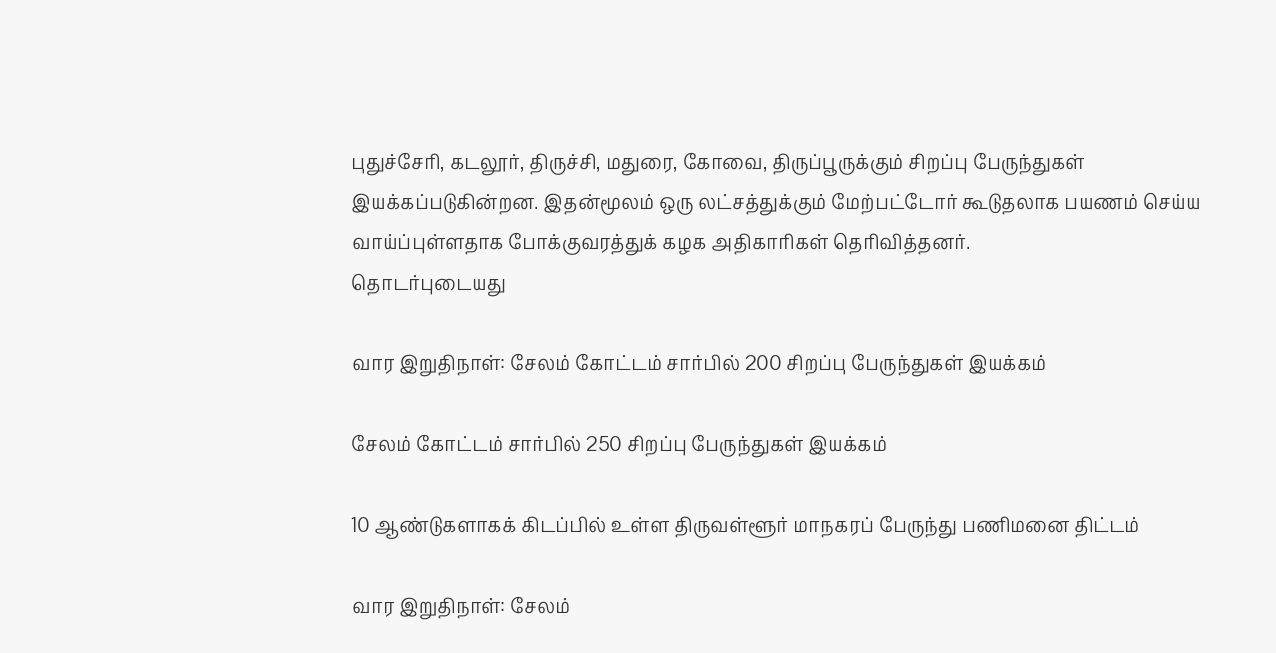புதுச்சேரி, கடலூர், திருச்சி, மதுரை, கோவை, திருப்பூருக்கும் சிறப்பு பேருந்துகள் இயக்கப்படுகின்றன. இதன்மூலம் ஒரு லட்சத்துக்கும் மேற்பட்டோர் கூடுதலாக பயணம் செய்ய வாய்ப்புள்ளதாக போக்குவரத்துக் கழக அதிகாரிகள் தெரிவித்தனர்.
தொடர்புடையது

வார இறுதிநாள்: சேலம் கோட்டம் சார்பில் 200 சிறப்பு பேருந்துகள் இயக்கம்

சேலம் கோட்டம் சார்பில் 250 சிறப்பு பேருந்துகள் இயக்கம்

10 ஆண்டுகளாகக் கிடப்பில் உள்ள திருவள்ளூர் மாநகரப் பேருந்து பணிமனை திட்டம்

வார இறுதிநாள்: சேலம்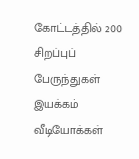கோட்டத்தில் 200 சிறப்புப் பேருந்துகள் இயக்கம்
வீடியோக்கள்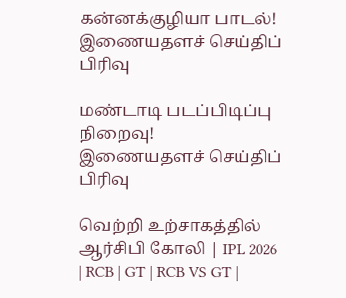கன்னக்குழியா பாடல்!
இணையதளச் செய்திப் பிரிவு

மண்டாடி படப்பிடிப்பு நிறைவு!
இணையதளச் செய்திப் பிரிவு

வெற்றி உற்சாகத்தில் ஆர்சிபி கோலி | IPL 2026 | RCB | GT | RCB VS GT |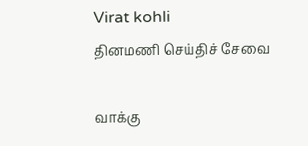Virat kohli
தினமணி செய்திச் சேவை

வாக்கு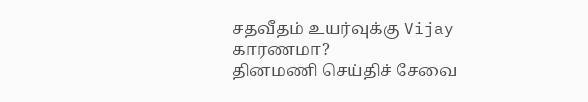சதவீதம் உயர்வுக்கு Vijay காரணமா?
தினமணி செய்திச் சேவை